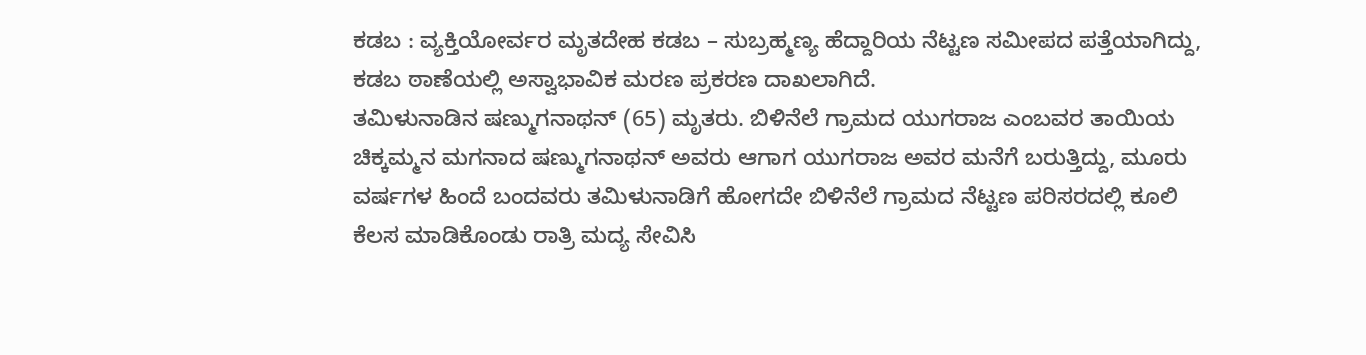ಕಡಬ : ವ್ಯಕ್ತಿಯೋರ್ವರ ಮೃತದೇಹ ಕಡಬ – ಸುಬ್ರಹ್ಮಣ್ಯ ಹೆದ್ದಾರಿಯ ನೆಟ್ಟಣ ಸಮೀಪದ ಪತ್ತೆಯಾಗಿದ್ದು, ಕಡಬ ಠಾಣೆಯಲ್ಲಿ ಅಸ್ವಾಭಾವಿಕ ಮರಣ ಪ್ರಕರಣ ದಾಖಲಾಗಿದೆ.
ತಮಿಳುನಾಡಿನ ಷಣ್ಮುಗನಾಥನ್ (65) ಮೃತರು. ಬಿಳಿನೆಲೆ ಗ್ರಾಮದ ಯುಗರಾಜ ಎಂಬವರ ತಾಯಿಯ ಚಿಕ್ಕಮ್ಮನ ಮಗನಾದ ಷಣ್ಮುಗನಾಥನ್ ಅವರು ಆಗಾಗ ಯುಗರಾಜ ಅವರ ಮನೆಗೆ ಬರುತ್ತಿದ್ದು, ಮೂರು ವರ್ಷಗಳ ಹಿಂದೆ ಬಂದವರು ತಮಿಳುನಾಡಿಗೆ ಹೋಗದೇ ಬಿಳಿನೆಲೆ ಗ್ರಾಮದ ನೆಟ್ಟಣ ಪರಿಸರದಲ್ಲಿ ಕೂಲಿ ಕೆಲಸ ಮಾಡಿಕೊಂಡು ರಾತ್ರಿ ಮದ್ಯ ಸೇವಿಸಿ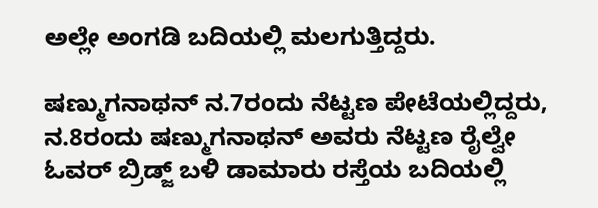ಅಲ್ಲೇ ಅಂಗಡಿ ಬದಿಯಲ್ಲಿ ಮಲಗುತ್ತಿದ್ದರು.

ಷಣ್ಮುಗನಾಥನ್ ನ.7ರಂದು ನೆಟ್ಟಣ ಪೇಟೆಯಲ್ಲಿದ್ದರು, ನ.8ರಂದು ಷಣ್ಮುಗನಾಥನ್ ಅವರು ನೆಟ್ಟಣ ರೈಲ್ವೇ ಓವರ್ ಬ್ರಿಡ್ಜ್ ಬಳಿ ಡಾಮಾರು ರಸ್ತೆಯ ಬದಿಯಲ್ಲಿ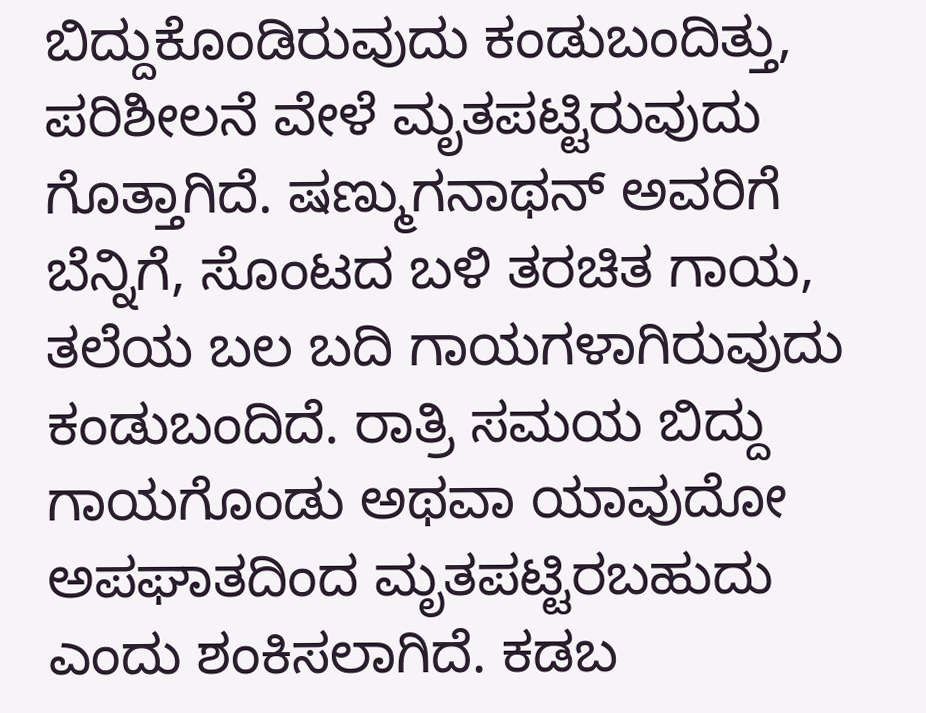ಬಿದ್ದುಕೊಂಡಿರುವುದು ಕಂಡುಬಂದಿತ್ತು, ಪರಿಶೀಲನೆ ವೇಳೆ ಮೃತಪಟ್ಟಿರುವುದು ಗೊತ್ತಾಗಿದೆ. ಷಣ್ಮುಗನಾಥನ್ ಅವರಿಗೆ ಬೆನ್ನಿಗೆ, ಸೊಂಟದ ಬಳಿ ತರಚಿತ ಗಾಯ, ತಲೆಯ ಬಲ ಬದಿ ಗಾಯಗಳಾಗಿರುವುದು ಕಂಡುಬಂದಿದೆ. ರಾತ್ರಿ ಸಮಯ ಬಿದ್ದು ಗಾಯಗೊಂಡು ಅಥವಾ ಯಾವುದೋ ಅಪಘಾತದಿಂದ ಮೃತಪಟ್ಟಿರಬಹುದು ಎಂದು ಶಂಕಿಸಲಾಗಿದೆ. ಕಡಬ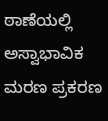ಠಾಣೆಯಲ್ಲಿ ಅಸ್ವಾಭಾವಿಕ ಮರಣ ಪ್ರಕರಣ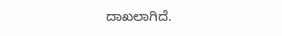ದಾಖಲಾಗಿದೆ.